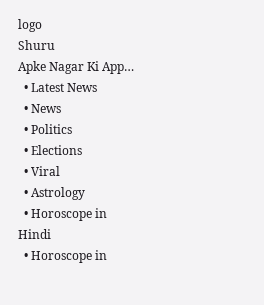logo
Shuru
Apke Nagar Ki App…
  • Latest News
  • News
  • Politics
  • Elections
  • Viral
  • Astrology
  • Horoscope in Hindi
  • Horoscope in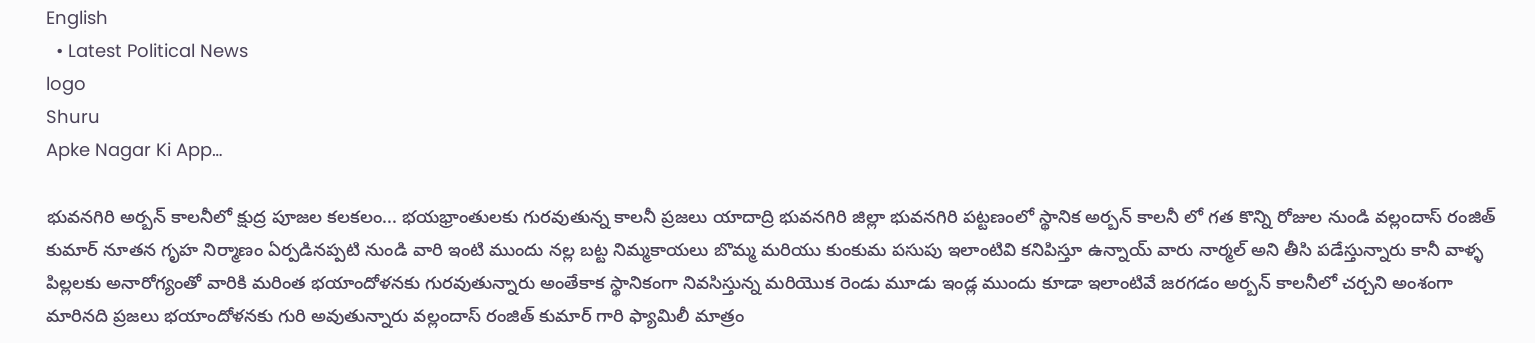English
  • Latest Political News
logo
Shuru
Apke Nagar Ki App…

భువనగిరి అర్బన్ కాలనీలో క్షుద్ర పూజల కలకలం... భయభ్రాంతులకు గురవుతున్న కాలనీ ప్రజలు యాదాద్రి భువనగిరి జిల్లా భువనగిరి పట్టణంలో స్థానిక అర్బన్ కాలనీ లో గత కొన్ని రోజుల నుండి వల్లందాస్ రంజిత్ కుమార్ నూతన గృహ నిర్మాణం ఏర్పడినప్పటి నుండి వారి ఇంటి ముందు నల్ల బట్ట నిమ్మకాయలు బొమ్మ మరియు కుంకుమ పసుపు ఇలాంటివి కనిపిస్తూ ఉన్నాయ్ వారు నార్మల్ అని తీసి పడేస్తున్నారు కానీ వాళ్ళ పిల్లలకు అనారోగ్యంతో వారికి మరింత భయాందోళనకు గురవుతున్నారు అంతేకాక స్థానికంగా నివసిస్తున్న మరియొక రెండు మూడు ఇండ్ల ముందు కూడా ఇలాంటివే జరగడం అర్బన్ కాలనీలో చర్చని అంశంగా మారినది ప్రజలు భయాందోళనకు గురి అవుతున్నారు వల్లందాస్ రంజిత్ కుమార్ గారి ఫ్యామిలీ మాత్రం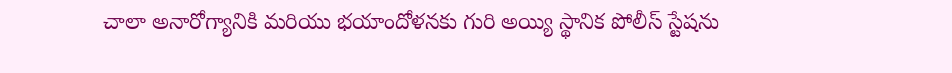చాలా అనారోగ్యానికి మరియు భయాందోళనకు గురి అయ్యి స్థానిక పోలీస్ స్టేషను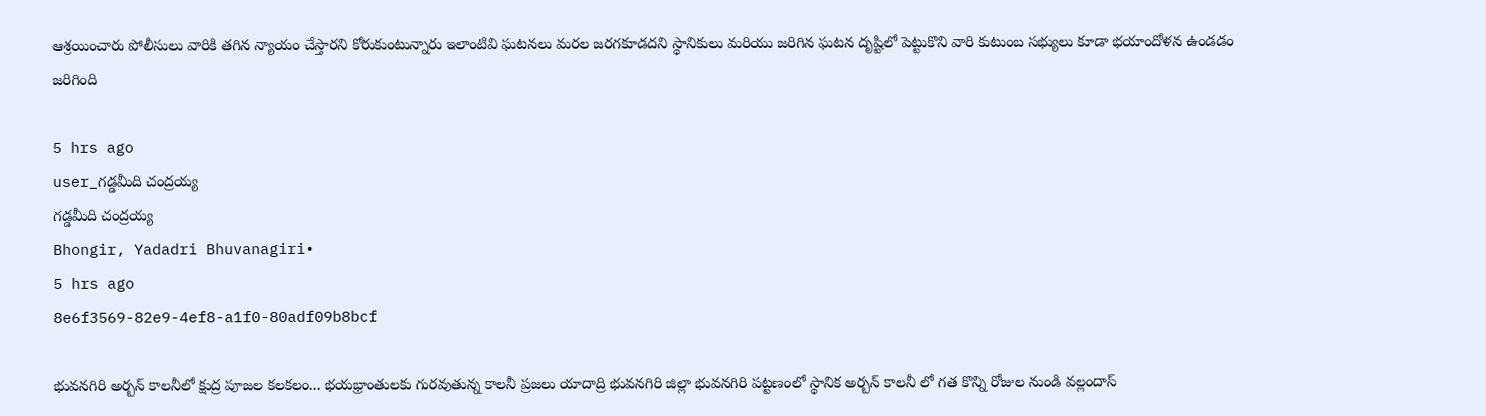ఆశ్రయించారు పోలీసులు వారికి తగిన న్యాయం చేస్తారని కోరుకుంటున్నారు ఇలాంటివి ఘటనలు మరల జరగకూడదని స్థానికులు మరియు జరిగిన ఘటన దృష్టిలో పెట్టుకొని వారి కుటుంబ సభ్యులు కూడా భయాందోళన ఉండడం జరిగింది

5 hrs ago
user_గడ్డమీది చంద్రయ్య
గడ్డమీది చంద్రయ్య
Bhongir, Yadadri Bhuvanagiri•
5 hrs ago
8e6f3569-82e9-4ef8-a1f0-80adf09b8bcf

భువనగిరి అర్బన్ కాలనీలో క్షుద్ర పూజల కలకలం... భయభ్రాంతులకు గురవుతున్న కాలనీ ప్రజలు యాదాద్రి భువనగిరి జిల్లా భువనగిరి పట్టణంలో స్థానిక అర్బన్ కాలనీ లో గత కొన్ని రోజుల నుండి వల్లందాస్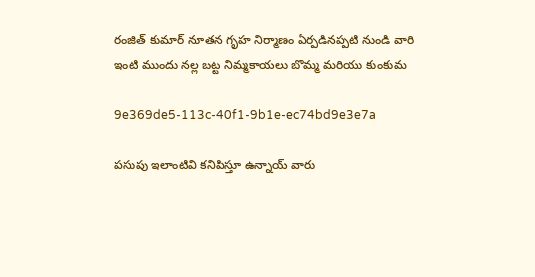రంజిత్ కుమార్ నూతన గృహ నిర్మాణం ఏర్పడినప్పటి నుండి వారి ఇంటి ముందు నల్ల బట్ట నిమ్మకాయలు బొమ్మ మరియు కుంకుమ

9e369de5-113c-40f1-9b1e-ec74bd9e3e7a

పసుపు ఇలాంటివి కనిపిస్తూ ఉన్నాయ్ వారు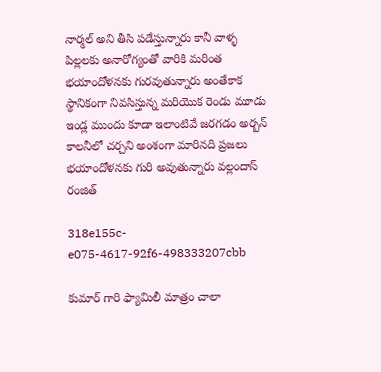నార్మల్ అని తీసి పడేస్తున్నారు కానీ వాళ్ళ పిల్లలకు అనారోగ్యంతో వారికి మరింత భయాందోళనకు గురవుతున్నారు అంతేకాక స్థానికంగా నివసిస్తున్న మరియొక రెండు మూడు ఇండ్ల ముందు కూడా ఇలాంటివే జరగడం అర్బన్ కాలనీలో చర్చని అంశంగా మారినది ప్రజలు భయాందోళనకు గురి అవుతున్నారు వల్లందాస్ రంజిత్

318e155c-e075-4617-92f6-498333207cbb

కుమార్ గారి ఫ్యామిలీ మాత్రం చాలా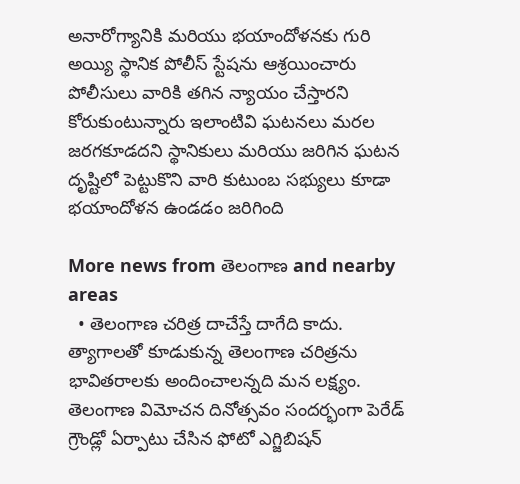అనారోగ్యానికి మరియు భయాందోళనకు గురి అయ్యి స్థానిక పోలీస్ స్టేషను ఆశ్రయించారు పోలీసులు వారికి తగిన న్యాయం చేస్తారని కోరుకుంటున్నారు ఇలాంటివి ఘటనలు మరల జరగకూడదని స్థానికులు మరియు జరిగిన ఘటన దృష్టిలో పెట్టుకొని వారి కుటుంబ సభ్యులు కూడా భయాందోళన ఉండడం జరిగింది

More news from తెలంగాణ and nearby areas
  • తెలంగాణ చరిత్ర దాచేస్తే దాగేది కాదు. త్యాగాలతో కూడుకున్న తెలంగాణ చరిత్రను భావితరాలకు అందించాలన్నది మన లక్ష్యం. తెలంగాణ విమోచన దినోత్సవం సందర్భంగా పెరేడ్ గ్రౌండ్లో ఏర్పాటు చేసిన ఫోటో ఎగ్జిబిషన్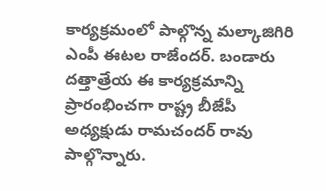కార్యక్రమంలో పాల్గొన్న మల్కాజిగిరి ఎంపీ ఈటల రాజేందర్. బండారు దత్తాత్రేయ ఈ కార్యక్రమాన్ని ప్రారంభించగా రాష్ట్ర బీజేపీ అధ్యక్షుడు రామచందర్ రావు పాల్గొన్నారు.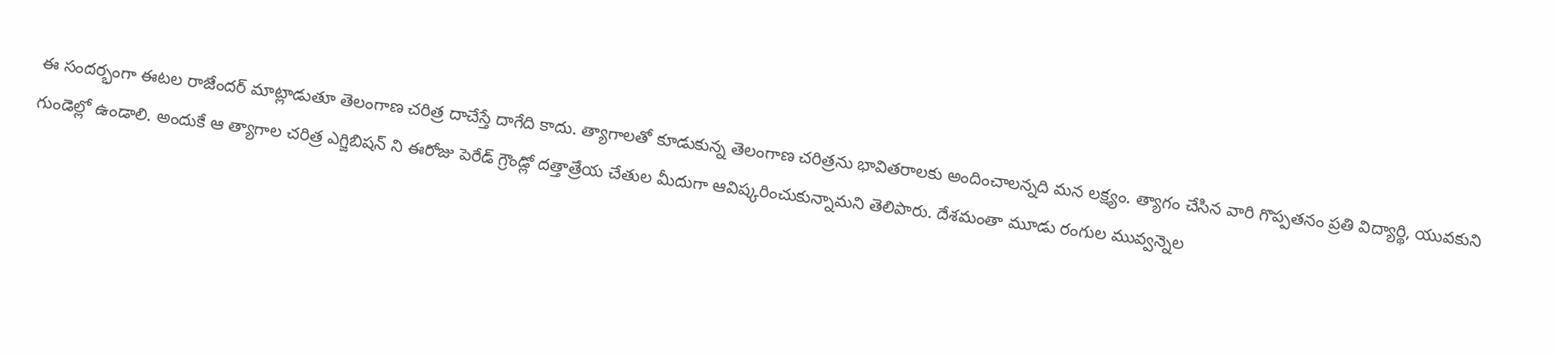ఈ సందర్భంగా ఈటల రాజేందర్ మాట్లాడుతూ తెలంగాణ చరిత్ర దాచేస్తే దాగేది కాదు. త్యాగాలతో కూడుకున్న తెలంగాణ చరిత్రను భావితరాలకు అందించాలన్నది మన లక్ష్యం. త్యాగం చేసిన వారి గొప్పతనం ప్రతి విద్యార్థి, యువకుని గుండెల్లో ఉండాలి. అందుకే ఆ త్యాగాల చరిత్ర ఎగ్జిబిషన్ ని ఈరోజు పెరేడ్ గ్రౌండ్లో దత్తాత్రేయ చేతుల మీదుగా ఆవిష్కరించుకున్నామని తెలిపారు. దేశమంతా మూడు రంగుల మువ్వన్నెల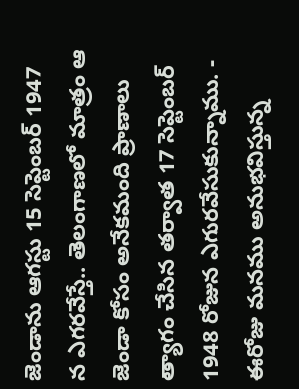జెండాను ఆగస్టు 15 సెప్టెంబర్ 1947 న ఎగరవేస్తే.. తెలంగాణలో మాత్రం ఆ జెండా కోసం అనేకమంది ప్రాణాలు త్యాగం చేసిన తర్వాత 17 సెప్టెంబర్ 1948 రోజున ఎగురవేసుకున్నాము. - ఈరోజు మనము అనుభవిస్తున్న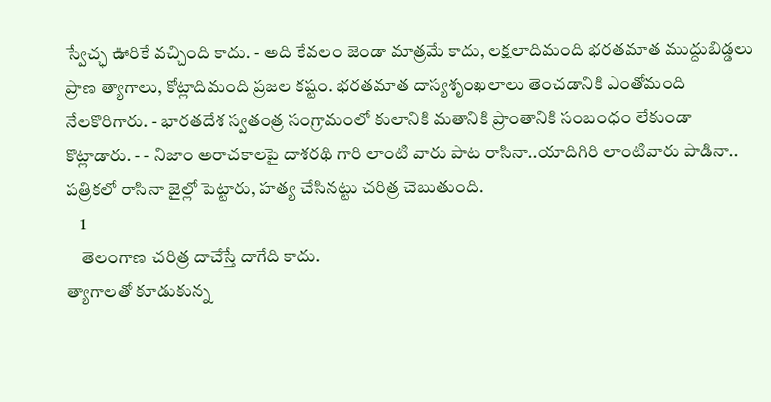స్వేచ్ఛ ఊరికే వచ్చింది కాదు. - అది కేవలం జెండా మాత్రమే కాదు, లక్షలాదిమంది భరతమాత ముద్దుబిడ్డలు ప్రాణ త్యాగాలు, కోట్లాదిమంది ప్రజల కష్టం. భరతమాత దాస్యశృంఖలాలు తెంచడానికి ఎంతోమంది నేలకొరిగారు. - భారతదేశ స్వతంత్ర సంగ్రామంలో కులానికి మతానికి ప్రాంతానికి సంబంధం లేకుండా కొట్లాడారు. - - నిజాం అరాచకాలపై దాశరథి గారి లాంటి వారు పాట రాసినా..యాదిగిరి లాంటివారు పాడినా.. పత్రికలో రాసినా జైల్లో పెట్టారు, హత్య చేసినట్టు చరిత్ర చెబుతుంది.
    1
    తెలంగాణ చరిత్ర దాచేస్తే దాగేది కాదు.
త్యాగాలతో కూడుకున్న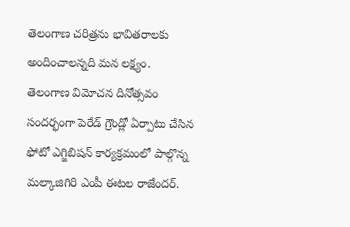తెలంగాణ చరిత్రను భావితరాలకు అందించాలన్నది మన లక్ష్యం.
తెలంగాణ విమోచన దినోత్సవం సందర్భంగా పెరేడ్ గ్రౌండ్లో ఏర్పాటు చేసిన ఫోటో ఎగ్జిబిషన్ కార్యక్రమంలో పాల్గొన్న మల్కాజిగిరి ఎంపీ ఈటల రాజేందర్.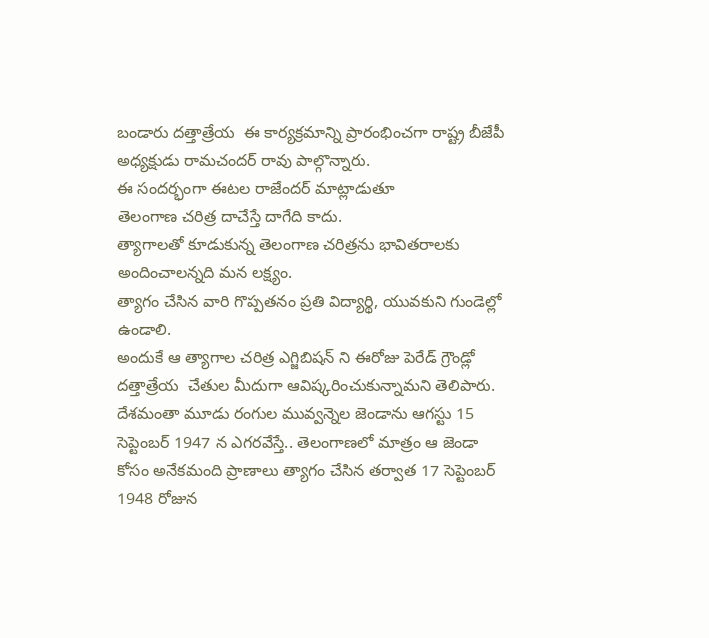బండారు దత్తాత్రేయ  ఈ కార్యక్రమాన్ని ప్రారంభించగా రాష్ట్ర బీజేపీ అధ్యక్షుడు రామచందర్ రావు పాల్గొన్నారు.
ఈ సందర్భంగా ఈటల రాజేందర్ మాట్లాడుతూ
తెలంగాణ చరిత్ర దాచేస్తే దాగేది కాదు.
త్యాగాలతో కూడుకున్న తెలంగాణ చరిత్రను భావితరాలకు అందించాలన్నది మన లక్ష్యం.
త్యాగం చేసిన వారి గొప్పతనం ప్రతి విద్యార్థి, యువకుని గుండెల్లో ఉండాలి.
అందుకే ఆ త్యాగాల చరిత్ర ఎగ్జిబిషన్ ని ఈరోజు పెరేడ్ గ్రౌండ్లో దత్తాత్రేయ  చేతుల మీదుగా ఆవిష్కరించుకున్నామని తెలిపారు.
దేశమంతా మూడు రంగుల మువ్వన్నెల జెండాను ఆగస్టు 15 సెప్టెంబర్ 1947 న ఎగరవేస్తే.. తెలంగాణలో మాత్రం ఆ జెండా కోసం అనేకమంది ప్రాణాలు త్యాగం చేసిన తర్వాత 17 సెప్టెంబర్ 1948 రోజున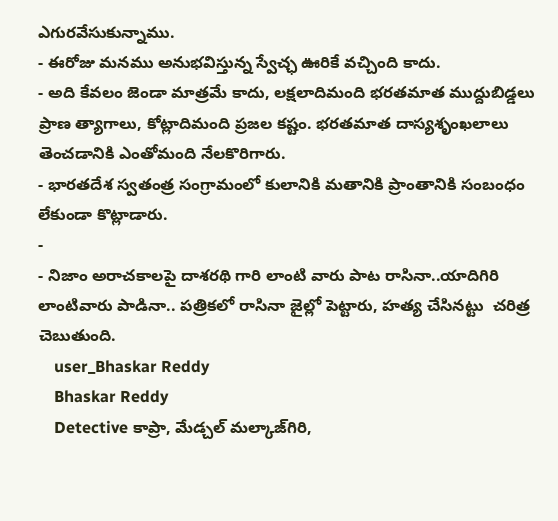ఎగురవేసుకున్నాము.
- ఈరోజు మనము అనుభవిస్తున్న స్వేచ్ఛ ఊరికే వచ్చింది కాదు.
- అది కేవలం జెండా మాత్రమే కాదు, లక్షలాదిమంది భరతమాత ముద్దుబిడ్డలు ప్రాణ త్యాగాలు, కోట్లాదిమంది ప్రజల కష్టం. భరతమాత దాస్యశృంఖలాలు తెంచడానికి ఎంతోమంది నేలకొరిగారు.
- భారతదేశ స్వతంత్ర సంగ్రామంలో కులానికి మతానికి ప్రాంతానికి సంబంధం లేకుండా కొట్లాడారు.
-
- నిజాం అరాచకాలపై దాశరథి గారి లాంటి వారు పాట రాసినా..యాదిగిరి లాంటివారు పాడినా.. పత్రికలో రాసినా జైల్లో పెట్టారు, హత్య చేసినట్టు  చరిత్ర చెబుతుంది.
    user_Bhaskar Reddy
    Bhaskar Reddy
    Detective కాప్రా, మేడ్చల్ మల్కాజ్‌గిరి,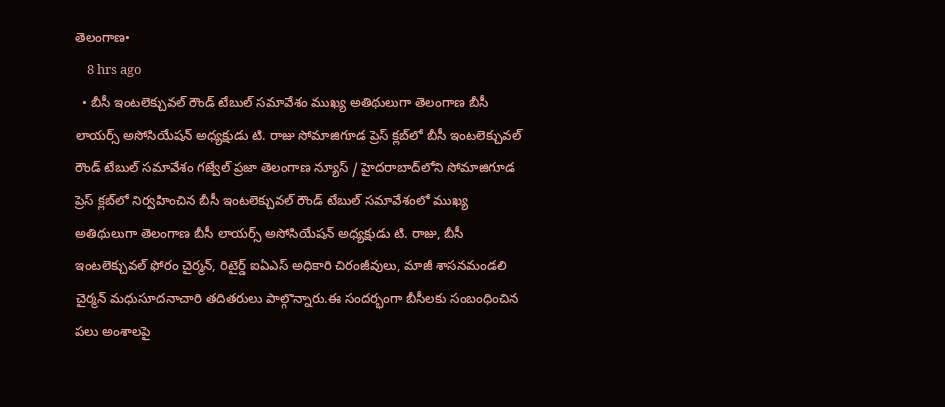తెలంగాణ•
    8 hrs ago
  • బీసీ ఇంటలెక్చువల్ రౌండ్ టేబుల్ సమావేశం ముఖ్య అతిథులుగా తెలంగాణ బీసీ లాయర్స్ అసోసియేషన్ అధ్యక్షుడు టి. రాజు సోమాజిగూడ ప్రెస్ క్లబ్‌లో బీసీ ఇంటలెక్చువల్ రౌండ్ టేబుల్ సమావేశం గజ్వేల్ ప్రజా తెలంగాణ న్యూస్ / హైదరాబాద్‌లోని సోమాజిగూడ ప్రెస్ క్లబ్‌లో నిర్వహించిన బీసీ ఇంటలెక్చువల్ రౌండ్ టేబుల్ సమావేశంలో ముఖ్య అతిథులుగా తెలంగాణ బీసీ లాయర్స్ అసోసియేషన్ అధ్యక్షుడు టి. రాజు, బీసీ ఇంటలెక్చువల్ ఫోరం చైర్మన్, రిటైర్డ్ ఐఏఎస్ అధికారి చిరంజీవులు, మాజీ శాసనమండలి చైర్మన్ మధుసూదనాచారి తదితరులు పాల్గొన్నారు.ఈ సందర్భంగా బీసీలకు సంబంధించిన పలు అంశాలపై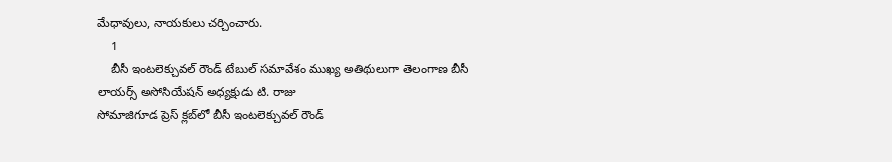మేధావులు, నాయకులు చర్చించారు.
    1
    బీసీ ఇంటలెక్చువల్ రౌండ్ టేబుల్ సమావేశం ముఖ్య అతిథులుగా తెలంగాణ బీసీ లాయర్స్ అసోసియేషన్ అధ్యక్షుడు టి. రాజు
సోమాజిగూడ ప్రెస్ క్లబ్‌లో బీసీ ఇంటలెక్చువల్ రౌండ్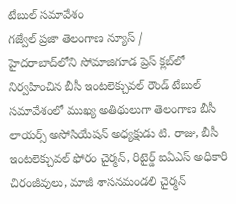టేబుల్ సమావేశం
గజ్వేల్ ప్రజా తెలంగాణ న్యూస్ /
హైదరాబాద్‌లోని సోమాజిగూడ ప్రెస్ క్లబ్‌లో నిర్వహించిన బీసీ ఇంటలెక్చువల్ రౌండ్ టేబుల్ సమావేశంలో ముఖ్య అతిథులుగా తెలంగాణ బీసీ లాయర్స్ అసోసియేషన్ అధ్యక్షుడు టి. రాజు, బీసీ ఇంటలెక్చువల్ ఫోరం చైర్మన్, రిటైర్డ్ ఐఏఎస్ అధికారి చిరంజీవులు, మాజీ శాసనమండలి చైర్మన్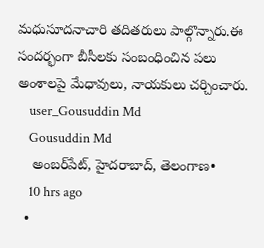మధుసూదనాచారి తదితరులు పాల్గొన్నారు.ఈ సందర్భంగా బీసీలకు సంబంధించిన పలు అంశాలపై మేధావులు, నాయకులు చర్చించారు.
    user_Gousuddin Md
    Gousuddin Md
    అంబర్‌పేట్, హైదరాబాద్, తెలంగాణ•
    10 hrs ago
  •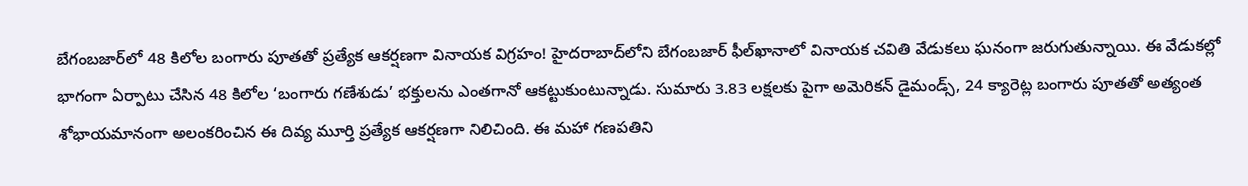బేగంబజార్‌లో 48 కిలోల బంగారు పూతతో ప్రత్యేక ఆకర్షణగా వినాయక విగ్రహం! హైదరాబాద్‌లోని బేగంబజార్ ఫీల్‌ఖానాలో వినాయక చవితి వేడుకలు ఘనంగా జరుగుతున్నాయి. ఈ వేడుకల్లో భాగంగా ఏర్పాటు చేసిన 48 కిలోల ‘బంగారు గణేశుడు’ భక్తులను ఎంతగానో ఆకట్టుకుంటున్నాడు. సుమారు 3.83 లక్షలకు పైగా అమెరికన్ డైమండ్స్, 24 క్యారెట్ల బంగారు పూతతో అత్యంత శోభాయమానంగా అలంకరించిన ఈ దివ్య మూర్తి ప్రత్యేక ఆకర్షణగా నిలిచింది. ఈ మహా గణపతిని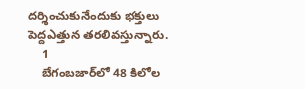దర్శించుకునేందుకు భక్తులు పెద్దఎత్తున తరలివస్తున్నారు.
    1
    బేగంబజార్‌లో 48 కిలోల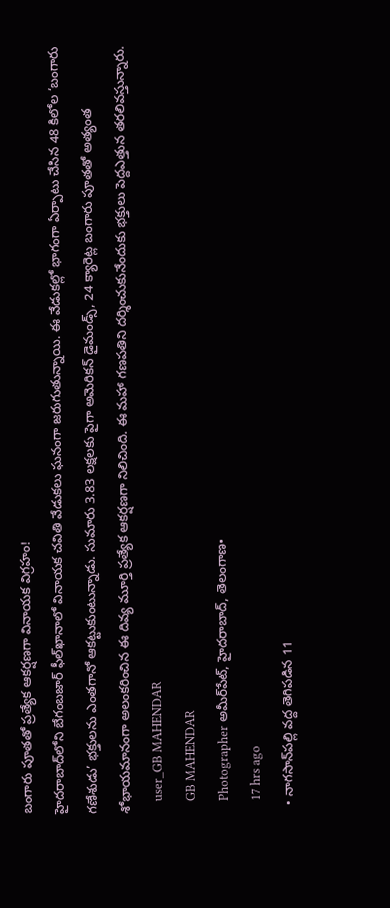బంగారు పూతతో ప్రత్యేక ఆకర్షణగా వినాయక విగ్రహం!
హైదరాబాద్‌లోని బేగంబజార్ ఫీల్‌ఖానాలో వినాయక చవితి వేడుకలు ఘనంగా జరుగుతున్నాయి. ఈ వేడుకల్లో భాగంగా ఏర్పాటు చేసిన 48 కిలోల ‘బంగారు గణేశుడు’ భక్తులను ఎంతగానో ఆకట్టుకుంటున్నాడు. సుమారు 3.83 లక్షలకు పైగా అమెరికన్ డైమండ్స్, 24 క్యారెట్ల బంగారు పూతతో అత్యంత శోభాయమానంగా అలంకరించిన ఈ దివ్య మూర్తి ప్రత్యేక ఆకర్షణగా నిలిచింది. ఈ మహా గణపతిని దర్శించుకునేందుకు భక్తులు పెద్దఎత్తున తరలివస్తున్నారు.
    user_GB MAHENDAR
    GB MAHENDAR
    Photographer అమీర్‌పేట్, హైదరాబాద్, తెలంగాణ•
    17 hrs ago
  • నాగసాన్‌పల్లి వద్ద తెగిపడిన 11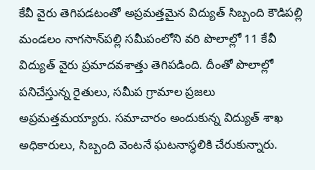కేవీ వైరు తెగిపడటంతో అప్రమత్తమైన విద్యుత్ సిబ్బంది కౌడిపల్లి మండలం నాగసాన్‌పల్లి సమీపంలోని వరి పొలాల్లో 11 కేవీ విద్యుత్ వైరు ప్రమాదవశాత్తు తెగిపడింది. దీంతో పొలాల్లో పనిచేస్తున్న రైతులు, సమీప గ్రామాల ప్రజలు అప్రమత్తమయ్యారు. సమాచారం అందుకున్న విద్యుత్ శాఖ అధికారులు, సిబ్బంది వెంటనే ఘటనాస్థలికి చేరుకున్నారు.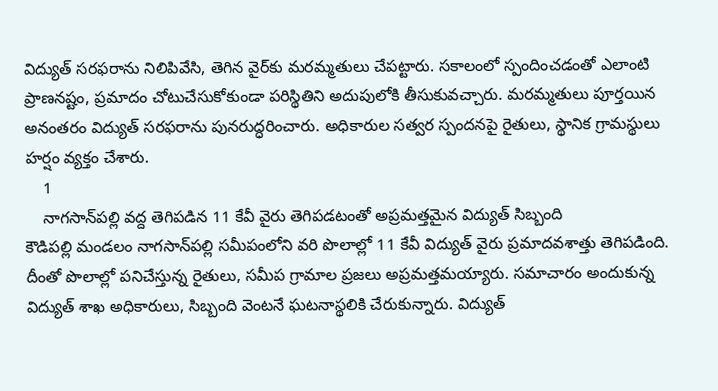విద్యుత్ సరఫరాను నిలిపివేసి, తెగిన వైర్‌కు మరమ్మతులు చేపట్టారు. సకాలంలో స్పందించడంతో ఎలాంటి ప్రాణనష్టం, ప్రమాదం చోటుచేసుకోకుండా పరిస్థితిని అదుపులోకి తీసుకువచ్చారు. మరమ్మతులు పూర్తయిన అనంతరం విద్యుత్ సరఫరాను పునరుద్ధరించారు. అధికారుల సత్వర స్పందనపై రైతులు, స్థానిక గ్రామస్థులు హర్షం వ్యక్తం చేశారు.
    1
    నాగసాన్‌పల్లి వద్ద తెగిపడిన 11 కేవీ వైరు తెగిపడటంతో అప్రమత్తమైన విద్యుత్ సిబ్బంది
కౌడిపల్లి మండలం నాగసాన్‌పల్లి సమీపంలోని వరి పొలాల్లో 11 కేవీ విద్యుత్ వైరు ప్రమాదవశాత్తు తెగిపడింది. దీంతో పొలాల్లో పనిచేస్తున్న రైతులు, సమీప గ్రామాల ప్రజలు అప్రమత్తమయ్యారు. సమాచారం అందుకున్న విద్యుత్ శాఖ అధికారులు, సిబ్బంది వెంటనే ఘటనాస్థలికి చేరుకున్నారు. విద్యుత్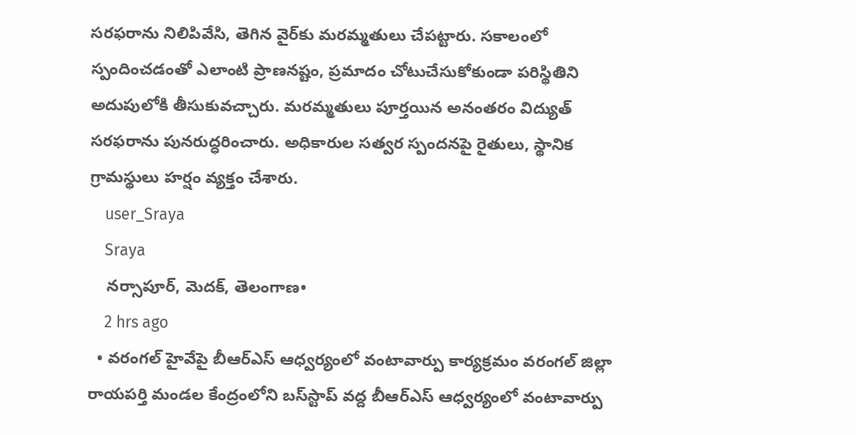సరఫరాను నిలిపివేసి, తెగిన వైర్‌కు మరమ్మతులు చేపట్టారు. సకాలంలో స్పందించడంతో ఎలాంటి ప్రాణనష్టం, ప్రమాదం చోటుచేసుకోకుండా పరిస్థితిని అదుపులోకి తీసుకువచ్చారు. మరమ్మతులు పూర్తయిన అనంతరం విద్యుత్ సరఫరాను పునరుద్ధరించారు. అధికారుల సత్వర స్పందనపై రైతులు, స్థానిక గ్రామస్థులు హర్షం వ్యక్తం చేశారు.
    user_Sraya
    Sraya
    నర్సాపూర్, మెదక్, తెలంగాణ•
    2 hrs ago
  • వరంగల్ హైవేపై బీఆర్ఎస్ ఆధ్వర్యంలో వంటావార్పు కార్యక్రమం వరంగల్ జిల్లా రాయపర్తి మండల కేంద్రంలోని బస్‌స్టాప్ వద్ద బీఆర్ఎస్ ఆధ్వర్యంలో వంటావార్పు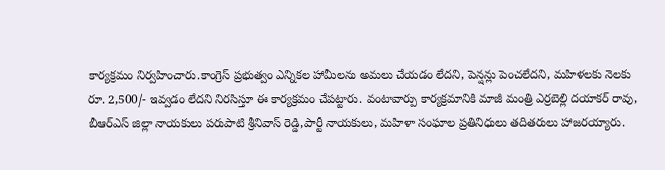కార్యక్రమం నిర్వహించారు.కాంగ్రెస్ ప్రభుత్వం ఎన్నికల హామీలను అమలు చేయడం లేదని, పెన్షన్లు పెంచలేదని, మహిళలకు నెలకు రూ. 2,500/- ఇవ్వడం లేదని నిరసిస్తూ ఈ కార్యక్రమం చేపట్టారు. వంటావార్పు కార్యక్రమానికి మాజీ మంత్రి ఎర్రబెల్లి దయాకర్ రావు, బీఆర్ఎస్ జిల్లా నాయకులు పరుపాటి శ్రీనివాస్ రెడ్డి,పార్టీ నాయకులు, మహిళా సంఘాల ప్రతినిధులు తదితరులు హాజరయ్యారు.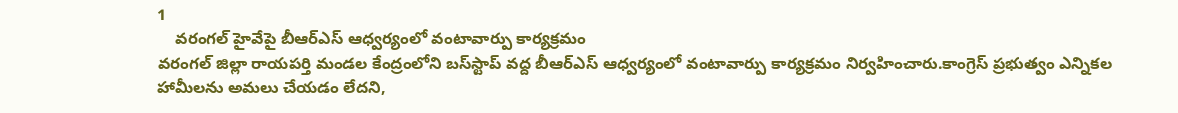1
    వరంగల్ హైవేపై బీఆర్ఎస్ ఆధ్వర్యంలో వంటావార్పు కార్యక్రమం
వరంగల్ జిల్లా రాయపర్తి మండల కేంద్రంలోని బస్‌స్టాప్ వద్ద బీఆర్ఎస్ ఆధ్వర్యంలో వంటావార్పు కార్యక్రమం నిర్వహించారు.కాంగ్రెస్ ప్రభుత్వం ఎన్నికల హామీలను అమలు చేయడం లేదని,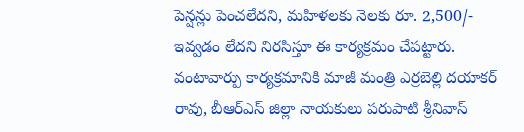పెన్షన్లు పెంచలేదని, మహిళలకు నెలకు రూ. 2,500/- ఇవ్వడం లేదని నిరసిస్తూ ఈ కార్యక్రమం చేపట్టారు.
వంటావార్పు కార్యక్రమానికి మాజీ మంత్రి ఎర్రబెల్లి దయాకర్ రావు, బీఆర్ఎస్ జిల్లా నాయకులు పరుపాటి శ్రీనివాస్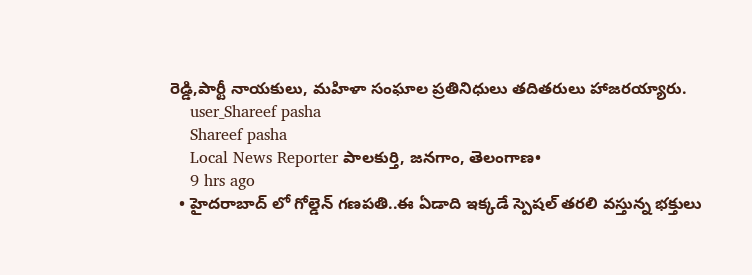రెడ్డి,పార్టీ నాయకులు, మహిళా సంఘాల ప్రతినిధులు తదితరులు హాజరయ్యారు.
    user_Shareef pasha
    Shareef pasha
    Local News Reporter పాలకుర్తి, జనగాం, తెలంగాణ•
    9 hrs ago
  • హైదరాబాద్ లో గోల్డెన్ గణపతి..ఈ ఏడాది ఇక్కడే స్పెషల్ తరలి వస్తున్న భక్తులు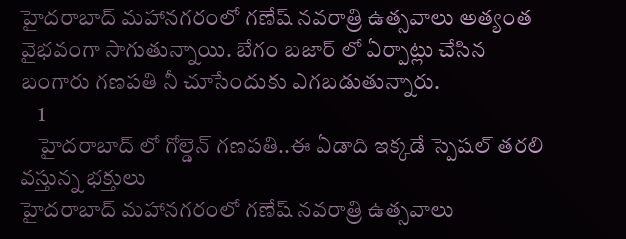హైదరాబాద్ మహానగరంలో గణేష్ నవరాత్రి ఉత్సవాలు అత్యంత వైభవంగా సాగుతున్నాయి. బేగం బజార్ లో ఏర్పాట్లు చేసిన బంగారు గణపతి నీ చూసేందుకు ఎగబడుతున్నారు.
    1
    హైదరాబాద్ లో గోల్డెన్ గణపతి..ఈ ఏడాది ఇక్కడే స్పెషల్ తరలి వస్తున్న భక్తులు
హైదరాబాద్ మహానగరంలో గణేష్ నవరాత్రి ఉత్సవాలు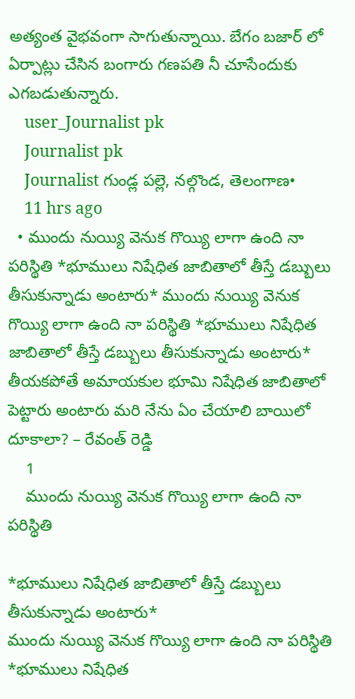అత్యంత వైభవంగా సాగుతున్నాయి. బేగం బజార్ లో ఏర్పాట్లు చేసిన బంగారు గణపతి నీ చూసేందుకు ఎగబడుతున్నారు.
    user_Journalist pk
    Journalist pk
    Journalist గుండ్ల పల్లె, నల్గొండ, తెలంగాణ•
    11 hrs ago
  • ముందు నుయ్యి వెనుక గొయ్యి లాగా ఉంది నా పరిస్థితి *భూములు నిషేధిత జాబితాలో తీస్తే డబ్బులు తీసుకున్నాడు అంటారు* ముందు నుయ్యి వెనుక గొయ్యి లాగా ఉంది నా పరిస్థితి *భూములు నిషేధిత జాబితాలో తీస్తే డబ్బులు తీసుకున్నాడు అంటారు* తీయకపోతే అమాయకుల భూమి నిషేధిత జాబితాలో పెట్టారు అంటారు మరి నేను ఏం చేయాలి బాయిలో దూకాలా? – రేవంత్ రెడ్డి
    1
    ముందు నుయ్యి వెనుక గొయ్యి లాగా ఉంది నా పరిస్థితి

*భూములు నిషేధిత జాబితాలో తీస్తే డబ్బులు తీసుకున్నాడు అంటారు*
ముందు నుయ్యి వెనుక గొయ్యి లాగా ఉంది నా పరిస్థితి
*భూములు నిషేధిత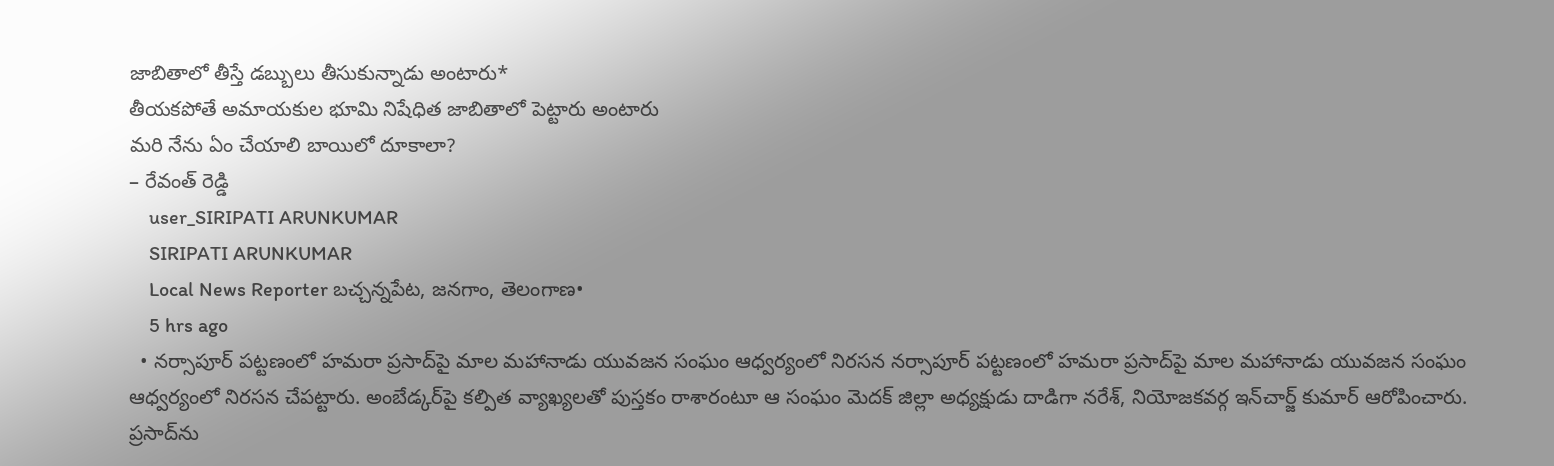జాబితాలో తీస్తే డబ్బులు తీసుకున్నాడు అంటారు*
తీయకపోతే అమాయకుల భూమి నిషేధిత జాబితాలో పెట్టారు అంటారు
మరి నేను ఏం చేయాలి బాయిలో దూకాలా?
– రేవంత్ రెడ్డి
    user_SIRIPATI ARUNKUMAR
    SIRIPATI ARUNKUMAR
    Local News Reporter బచ్చన్నపేట, జనగాం, తెలంగాణ•
    5 hrs ago
  • నర్సాపూర్ పట్టణంలో హమరా ప్రసాద్‌పై మాల మహానాడు యువజన సంఘం ఆధ్వర్యంలో నిరసన నర్సాపూర్ పట్టణంలో హమరా ప్రసాద్‌పై మాల మహానాడు యువజన సంఘం ఆధ్వర్యంలో నిరసన చేపట్టారు. అంబేడ్కర్‌పై కల్పిత వ్యాఖ్యలతో పుస్తకం రాశారంటూ ఆ సంఘం మెదక్ జిల్లా అధ్యక్షుడు దాడిగా నరేశ్, నియోజకవర్గ ఇన్‌చార్జ్ కుమార్ ఆరోపించారు. ప్రసాద్‌ను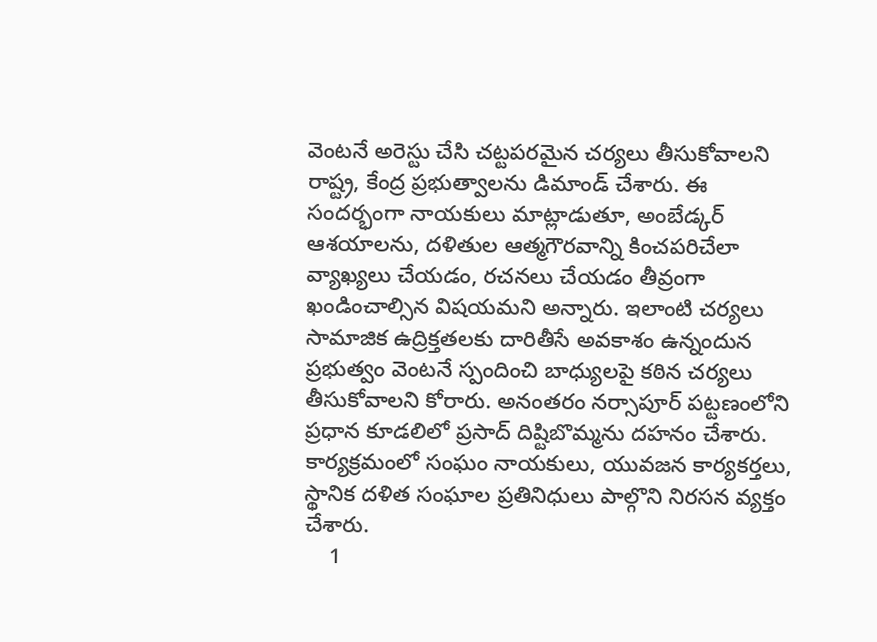వెంటనే అరెస్టు చేసి చట్టపరమైన చర్యలు తీసుకోవాలని రాష్ట్ర, కేంద్ర ప్రభుత్వాలను డిమాండ్ చేశారు. ఈ సందర్భంగా నాయకులు మాట్లాడుతూ, అంబేడ్కర్‌ ఆశయాలను, దళితుల ఆత్మగౌరవాన్ని కించపరిచేలా వ్యాఖ్యలు చేయడం, రచనలు చేయడం తీవ్రంగా ఖండించాల్సిన విషయమని అన్నారు. ఇలాంటి చర్యలు సామాజిక ఉద్రిక్తతలకు దారితీసే అవకాశం ఉన్నందున ప్రభుత్వం వెంటనే స్పందించి బాధ్యులపై కఠిన చర్యలు తీసుకోవాలని కోరారు. అనంతరం నర్సాపూర్ పట్టణంలోని ప్రధాన కూడలిలో ప్రసాద్ దిష్టిబొమ్మను దహనం చేశారు. కార్యక్రమంలో సంఘం నాయకులు, యువజన కార్యకర్తలు, స్థానిక దళిత సంఘాల ప్రతినిధులు పాల్గొని నిరసన వ్యక్తం చేశారు.
    1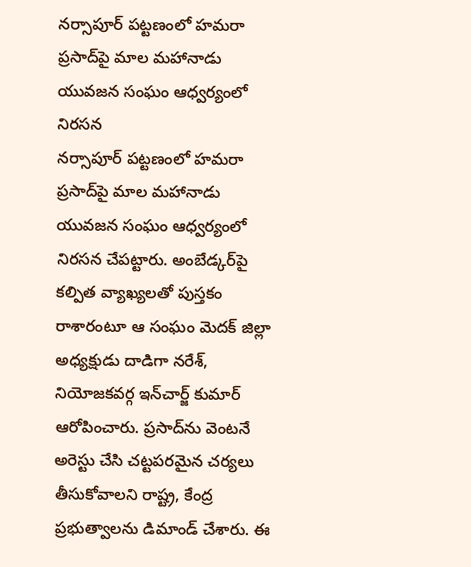నర్సాపూర్ పట్టణంలో హమరా ప్రసాద్‌పై మాల మహానాడు యువజన సంఘం ఆధ్వర్యంలో నిరసన
నర్సాపూర్ పట్టణంలో హమరా ప్రసాద్‌పై మాల మహానాడు యువజన సంఘం ఆధ్వర్యంలో నిరసన చేపట్టారు. అంబేడ్కర్‌పై కల్పిత వ్యాఖ్యలతో పుస్తకం రాశారంటూ ఆ సంఘం మెదక్ జిల్లా అధ్యక్షుడు దాడిగా నరేశ్, నియోజకవర్గ ఇన్‌చార్జ్ కుమార్ ఆరోపించారు. ప్రసాద్‌ను వెంటనే అరెస్టు చేసి చట్టపరమైన చర్యలు తీసుకోవాలని రాష్ట్ర, కేంద్ర ప్రభుత్వాలను డిమాండ్ చేశారు. ఈ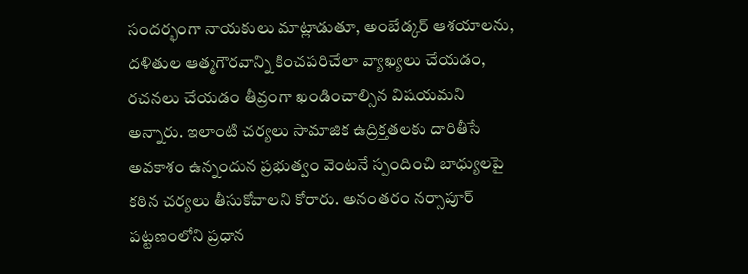సందర్భంగా నాయకులు మాట్లాడుతూ, అంబేడ్కర్‌ ఆశయాలను, దళితుల ఆత్మగౌరవాన్ని కించపరిచేలా వ్యాఖ్యలు చేయడం, రచనలు చేయడం తీవ్రంగా ఖండించాల్సిన విషయమని అన్నారు. ఇలాంటి చర్యలు సామాజిక ఉద్రిక్తతలకు దారితీసే అవకాశం ఉన్నందున ప్రభుత్వం వెంటనే స్పందించి బాధ్యులపై కఠిన చర్యలు తీసుకోవాలని కోరారు. అనంతరం నర్సాపూర్ పట్టణంలోని ప్రధాన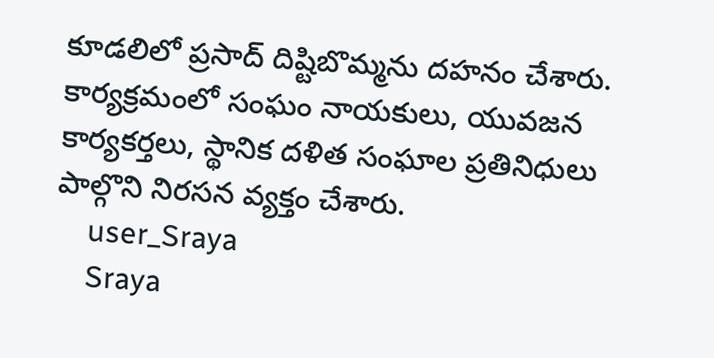కూడలిలో ప్రసాద్ దిష్టిబొమ్మను దహనం చేశారు. కార్యక్రమంలో సంఘం నాయకులు, యువజన కార్యకర్తలు, స్థానిక దళిత సంఘాల ప్రతినిధులు పాల్గొని నిరసన వ్యక్తం చేశారు.
    user_Sraya
    Sraya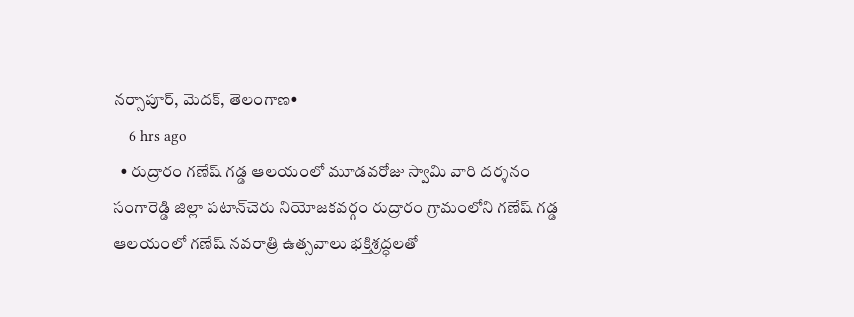నర్సాపూర్, మెదక్, తెలంగాణ•
    6 hrs ago
  • రుద్రారం గణేష్ గడ్డ ఆలయంలో మూడవరోజు స్వామి వారి దర్శనం సంగారెడ్డి జిల్లా పటాన్‌చెరు నియోజకవర్గం రుద్రారం గ్రామంలోని గణేష్ గడ్డ ఆలయంలో గణేష్ నవరాత్రి ఉత్సవాలు భక్తిశ్రద్ధలతో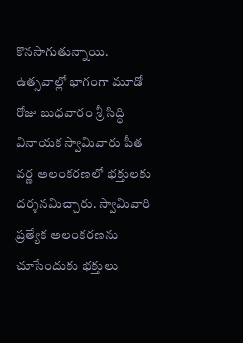కొనసాగుతున్నాయి. ఉత్సవాల్లో భాగంగా మూడో రోజు బుధవారం శ్రీ సిద్ధి వినాయక స్వామివారు పీత వర్ణ అలంకరణలో భక్తులకు దర్శనమిచ్చారు. స్వామివారి ప్రత్యేక అలంకరణను చూసేందుకు భక్తులు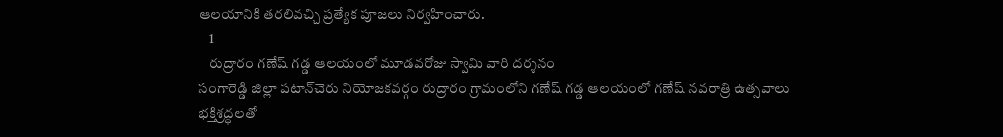ఆలయానికి తరలివచ్చి ప్రత్యేక పూజలు నిర్వహించారు.
    1
    రుద్రారం గణేష్ గడ్డ ఆలయంలో మూడవరోజు స్వామి వారి దర్శనం
సంగారెడ్డి జిల్లా పటాన్‌చెరు నియోజకవర్గం రుద్రారం గ్రామంలోని గణేష్ గడ్డ ఆలయంలో గణేష్ నవరాత్రి ఉత్సవాలు భక్తిశ్రద్ధలతో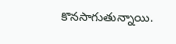కొనసాగుతున్నాయి.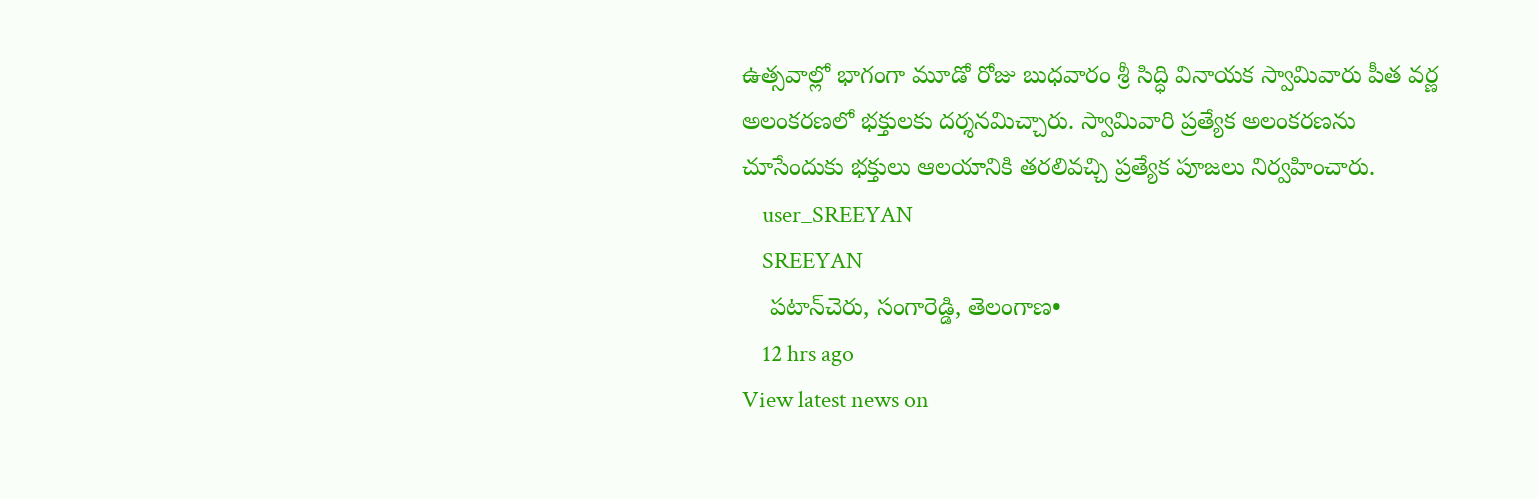ఉత్సవాల్లో భాగంగా మూడో రోజు బుధవారం శ్రీ సిద్ధి వినాయక స్వామివారు పీత వర్ణ అలంకరణలో భక్తులకు దర్శనమిచ్చారు. స్వామివారి ప్రత్యేక అలంకరణను చూసేందుకు భక్తులు ఆలయానికి తరలివచ్చి ప్రత్యేక పూజలు నిర్వహించారు.
    user_SREEYAN
    SREEYAN
    పటాన్‌చెరు, సంగారెడ్డి, తెలంగాణ•
    12 hrs ago
View latest news on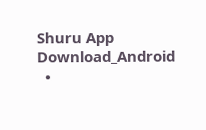Shuru App
Download_Android
  •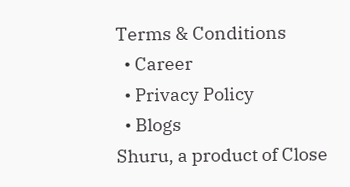Terms & Conditions
  • Career
  • Privacy Policy
  • Blogs
Shuru, a product of Close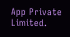App Private Limited.